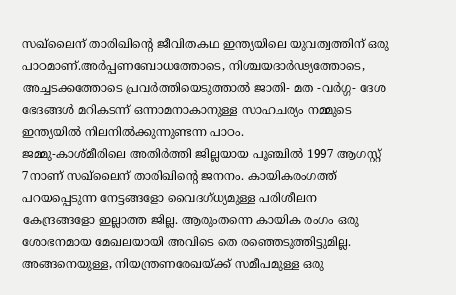സഖ്ലൈന് താരിഖിന്റെ ജീവിതകഥ ഇന്ത്യയിലെ യുവത്വത്തിന് ഒരു പാഠമാണ്.അർപ്പണബോധത്തോടെ, നിശ്ചയദാർഢ്യത്തോടെ, അച്ചടക്കത്തോടെ പ്രവർത്തിയെടുത്താൽ ജാതി- മത -വർഗ്ഗ- ദേശ ഭേദങ്ങൾ മറികടന്ന് ഒന്നാമനാകാനുള്ള സാഹചര്യം നമ്മുടെ ഇന്ത്യയിൽ നിലനിൽക്കുന്നുണ്ടന്ന പാഠം.
ജമ്മു-കാശ്മീരിലെ അതിർത്തി ജില്ലയായ പൂഞ്ചിൽ 1997 ആഗസ്റ്റ് 7നാണ് സഖ്ലൈന് താരിഖിന്റെ ജനനം. കായികരംഗത്ത് പറയപ്പെടുന്ന നേട്ടങ്ങളോ വൈദഗ്ധ്യമുള്ള പരിശീലന കേന്ദ്രങ്ങളോ ഇല്ലാത്ത ജില്ല. ആരുംതന്നെ കായിക രംഗം ഒരു ശോഭനമായ മേഖലയായി അവിടെ തെ രഞ്ഞെടുത്തിട്ടുമില്ല. അങ്ങനെയുള്ള, നിയന്ത്രണരേഖയ്ക്ക് സമീപമുള്ള ഒരു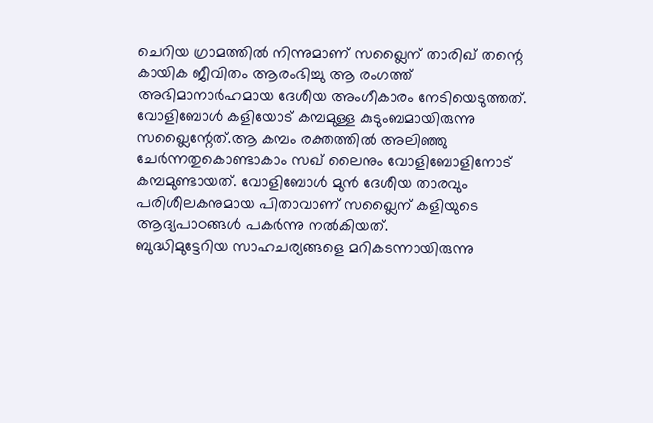ചെറിയ ഗ്രാമത്തിൽ നിന്നുമാണ് സഖ്ലൈന് താരിഖ് തന്റെ കായിക ജീവിതം ആരംഭിച്ചു ആ രംഗത്ത് അഭിമാനാർഹമായ ദേശീയ അംഗീകാരം നേടിയെടുത്തത്.
വോളിബോൾ കളിയോട് കമ്പമുള്ള കുടുംബമായിരുന്നു സഖ്ലൈന്റേത്.ആ കമ്പം രക്തത്തിൽ അലിഞ്ഞു ചേർന്നതുകൊണ്ടാകാം സഖ് ലൈനും വോളിബോളിനോട് കമ്പമുണ്ടായത്. വോളിബോൾ മുൻ ദേശീയ താരവും പരിശീലകനുമായ പിതാവാണ് സഖ്ലൈന് കളിയുടെ ആദ്യപാഠങ്ങൾ പകർന്നു നൽകിയത്.
ബുദ്ധിമുട്ടേറിയ സാഹചര്യങ്ങളെ മറികടന്നായിരുന്നു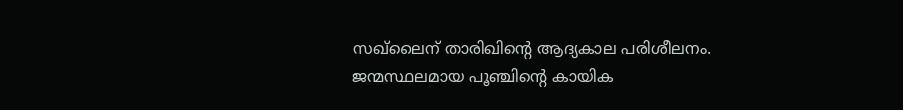സഖ്ലൈന് താരിഖിന്റെ ആദ്യകാല പരിശീലനം. ജന്മസ്ഥലമായ പൂഞ്ചിന്റെ കായിക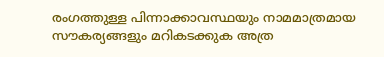രംഗത്തുള്ള പിന്നാക്കാവസ്ഥയും നാമമാത്രമായ സൗകര്യങ്ങളും മറികടക്കുക അത്ര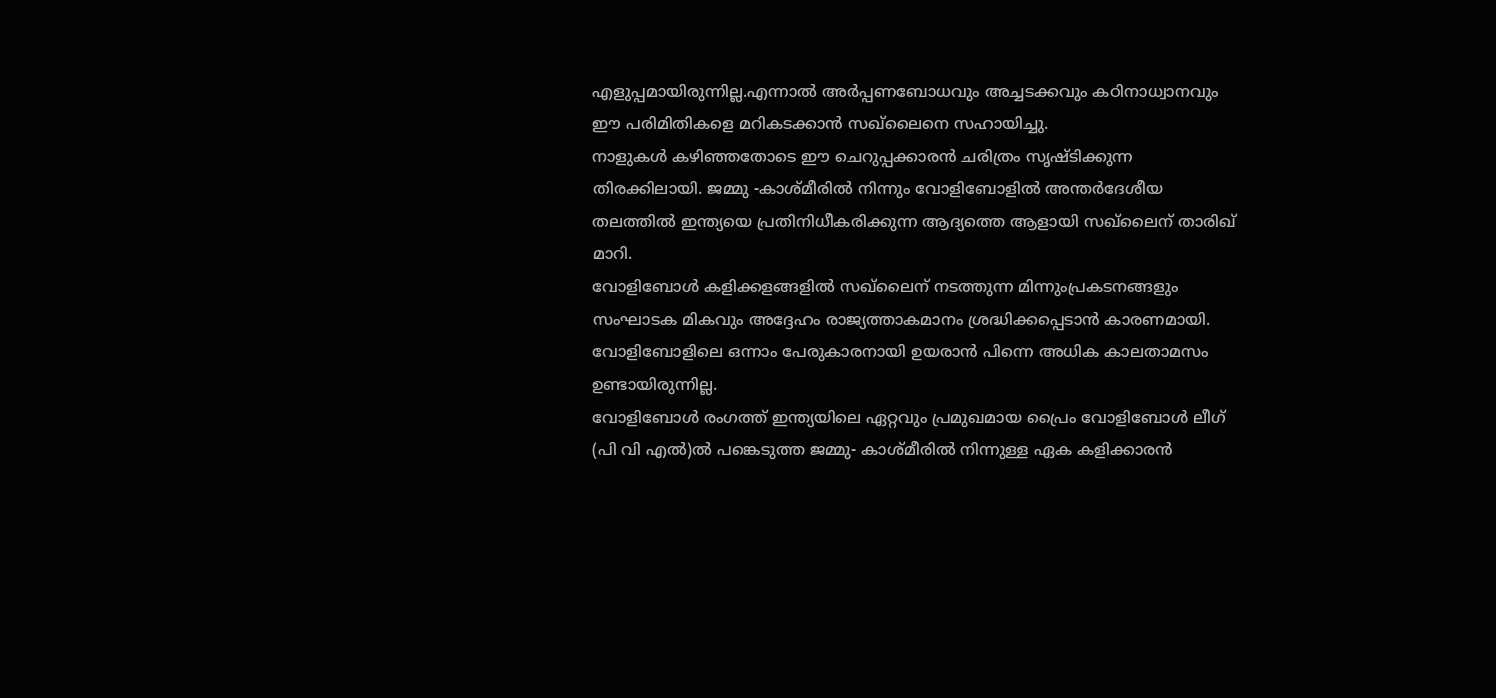എളുപ്പമായിരുന്നില്ല.എന്നാൽ അർപ്പണബോധവും അച്ചടക്കവും കഠിനാധ്വാനവും ഈ പരിമിതികളെ മറികടക്കാൻ സഖ്ലൈനെ സഹായിച്ചു.
നാളുകൾ കഴിഞ്ഞതോടെ ഈ ചെറുപ്പക്കാരൻ ചരിത്രം സൃഷ്ടിക്കുന്ന തിരക്കിലായി. ജമ്മു -കാശ്മീരിൽ നിന്നും വോളിബോളിൽ അന്തർദേശീയ തലത്തിൽ ഇന്ത്യയെ പ്രതിനിധീകരിക്കുന്ന ആദ്യത്തെ ആളായി സഖ്ലൈന് താരിഖ് മാറി.
വോളിബോൾ കളിക്കളങ്ങളിൽ സഖ്ലൈന് നടത്തുന്ന മിന്നുംപ്രകടനങ്ങളും സംഘാടക മികവും അദ്ദേഹം രാജ്യത്താകമാനം ശ്രദ്ധിക്കപ്പെടാൻ കാരണമായി. വോളിബോളിലെ ഒന്നാം പേരുകാരനായി ഉയരാൻ പിന്നെ അധിക കാലതാമസം ഉണ്ടായിരുന്നില്ല.
വോളിബോൾ രംഗത്ത് ഇന്ത്യയിലെ ഏറ്റവും പ്രമുഖമായ പ്രൈം വോളിബോൾ ലീഗ് (പി വി എൽ)ൽ പങ്കെടുത്ത ജമ്മു- കാശ്മീരിൽ നിന്നുള്ള ഏക കളിക്കാരൻ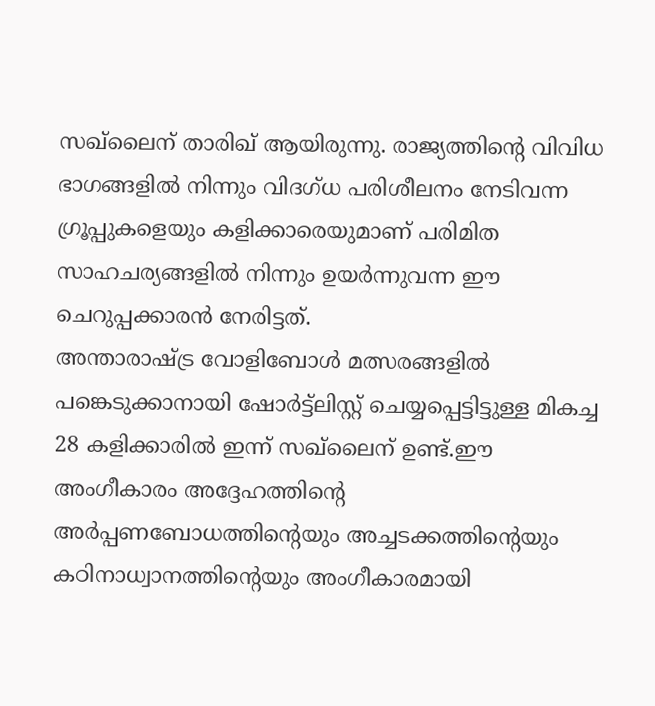സഖ്ലൈന് താരിഖ് ആയിരുന്നു. രാജ്യത്തിന്റെ വിവിധ ഭാഗങ്ങളിൽ നിന്നും വിദഗ്ധ പരിശീലനം നേടിവന്ന ഗ്രൂപ്പുകളെയും കളിക്കാരെയുമാണ് പരിമിത സാഹചര്യങ്ങളിൽ നിന്നും ഉയർന്നുവന്ന ഈ ചെറുപ്പക്കാരൻ നേരിട്ടത്.
അന്താരാഷ്ട്ര വോളിബോൾ മത്സരങ്ങളിൽ പങ്കെടുക്കാനായി ഷോർട്ട്ലിസ്റ്റ് ചെയ്യപ്പെട്ടിട്ടുള്ള മികച്ച 28 കളിക്കാരിൽ ഇന്ന് സഖ്ലൈന് ഉണ്ട്.ഈ അംഗീകാരം അദ്ദേഹത്തിന്റെ അർപ്പണബോധത്തിന്റെയും അച്ചടക്കത്തിന്റെയും കഠിനാധ്വാനത്തിന്റെയും അംഗീകാരമായി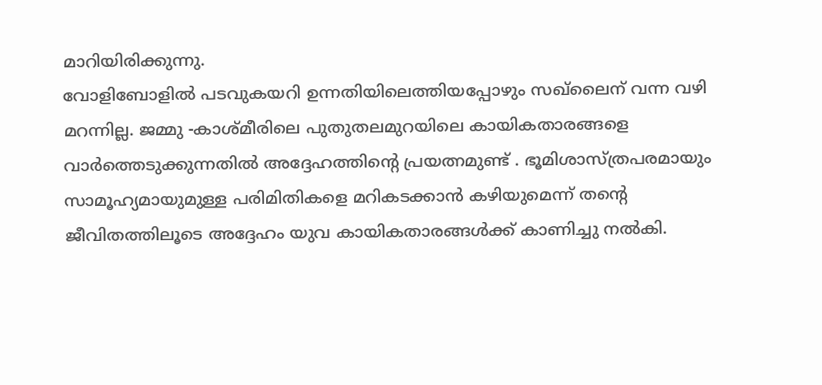മാറിയിരിക്കുന്നു.
വോളിബോളിൽ പടവുകയറി ഉന്നതിയിലെത്തിയപ്പോഴും സഖ്ലൈന് വന്ന വഴി മറന്നില്ല. ജമ്മു -കാശ്മീരിലെ പുതുതലമുറയിലെ കായികതാരങ്ങളെ വാർത്തെടുക്കുന്നതിൽ അദ്ദേഹത്തിന്റെ പ്രയത്നമുണ്ട് . ഭൂമിശാസ്ത്രപരമായും സാമൂഹ്യമായുമുള്ള പരിമിതികളെ മറികടക്കാൻ കഴിയുമെന്ന് തന്റെ ജീവിതത്തിലൂടെ അദ്ദേഹം യുവ കായികതാരങ്ങൾക്ക് കാണിച്ചു നൽകി.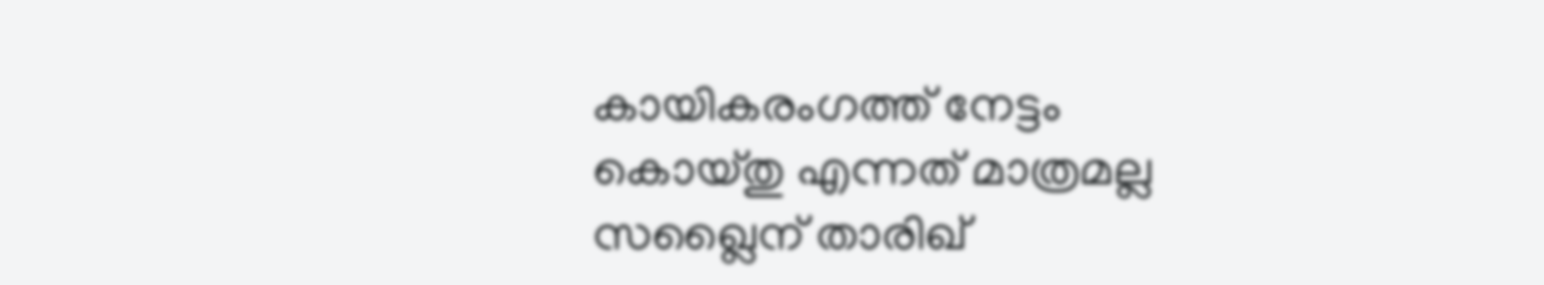കായികരംഗത്ത് നേട്ടം കൊയ്തു എന്നത് മാത്രമല്ല സഖ്ലൈന് താരിഖ്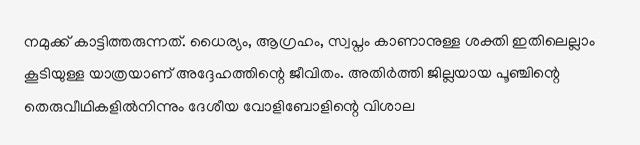നമുക്ക് കാട്ടിത്തരുന്നത്. ധൈര്യം, ആഗ്രഹം, സ്വപ്നം കാണാനുള്ള ശക്തി ഇതിലെല്ലാം കൂടിയുള്ള യാത്രയാണ് അദ്ദേഹത്തിന്റെ ജീവിതം. അതിർത്തി ജില്ലയായ പൂഞ്ചിന്റെ തെരുവീഥികളിൽനിന്നും ദേശീയ വോളിബോളിന്റെ വിശാല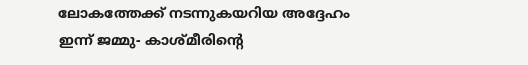ലോകത്തേക്ക് നടന്നുകയറിയ അദ്ദേഹം ഇന്ന് ജമ്മു- കാശ്മീരിന്റെ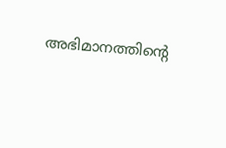അഭിമാനത്തിന്റെ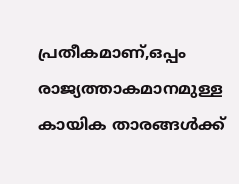പ്രതീകമാണ്,ഒപ്പം രാജ്യത്താകമാനമുള്ള കായിക താരങ്ങൾക്ക്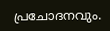പ്രചോദനവും.